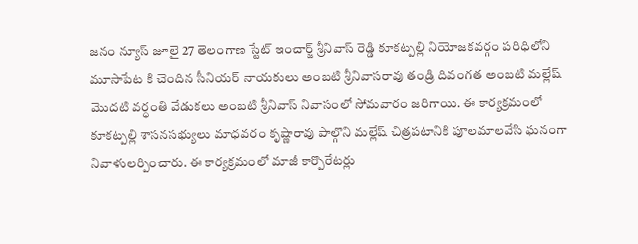జనం న్యూస్ జూలై 27 తెలంగాణ స్టేట్ ఇంచార్జ్ శ్రీనివాస్ రెడ్డి కూకట్పల్లి నియోజకవర్గం పరిధిలోని మూసాపేట కి చెందిన సీనియర్ నాయకులు అంబటి శ్రీనివాసరావు తండ్రి దివంగత అంబటి మల్లేష్ మొదటి వర్ధంతి వేడుకలు అంబటి శ్రీనివాస్ నివాసంలో సోమవారం జరిగాయి. ఈ కార్యక్రమంలో కూకట్పల్లి శాసనసభ్యులు మాధవరం కృష్ణారావు పాల్గొని మల్లేష్ చిత్రపటానికి పూలమాలవేసి ఘనంగా నివాళులర్పించారు. ఈ కార్యక్రమంలో మాజీ కార్పొరేటర్లు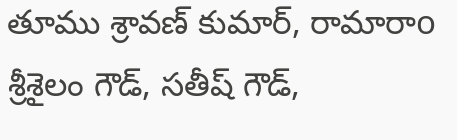తూము శ్రావణ్ కుమార్, రామారాo శ్రీశైలం గౌడ్, సతీష్ గౌడ్,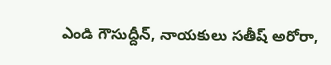ఎండి గౌసుద్దీన్, నాయకులు సతీష్ అరోరా,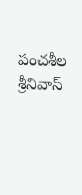పంచశీల శ్రీనివాస్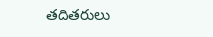తదితరులు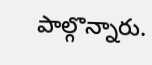పాల్గొన్నారు.